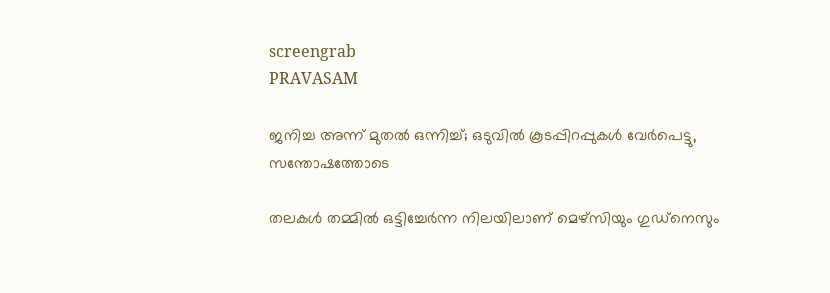screengrab
PRAVASAM

ജനിച്ച അന്ന് മുതല്‍ ഒന്നിച്ച്; ഒടുവില്‍ കൂടപ്പിറപ്പുകള്‍ വേർപെട്ടു, സന്തോഷത്തോടെ

തലകള്‍ തമ്മില്‍ ഒട്ടിച്ചേര്‍ന്ന നിലയിലാണ് മെഴ്‌സിയും ഗുഡ്‌നെസും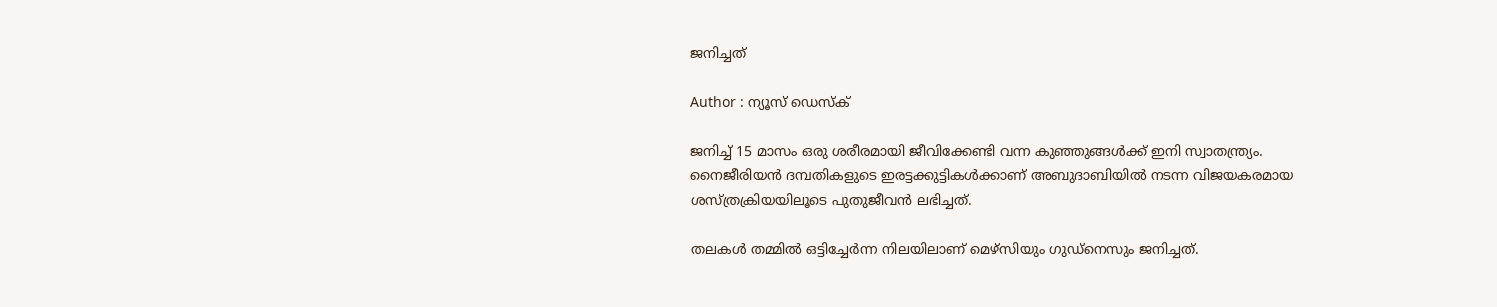ജനിച്ചത്

Author : ന്യൂസ് ഡെസ്ക്

ജനിച്ച് 15 മാസം ഒരു ശരീരമായി ജീവിക്കേണ്ടി വന്ന കുഞ്ഞുങ്ങള്‍ക്ക് ഇനി സ്വാതന്ത്ര്യം. നൈജീരിയന്‍ ദമ്പതികളുടെ ഇരട്ടക്കുട്ടികള്‍ക്കാണ് അബുദാബിയില്‍ നടന്ന വിജയകരമായ ശസ്ത്രക്രിയയിലൂടെ പുതുജീവന്‍ ലഭിച്ചത്.

തലകള്‍ തമ്മില്‍ ഒട്ടിച്ചേര്‍ന്ന നിലയിലാണ് മെഴ്‌സിയും ഗുഡ്‌നെസും ജനിച്ചത്.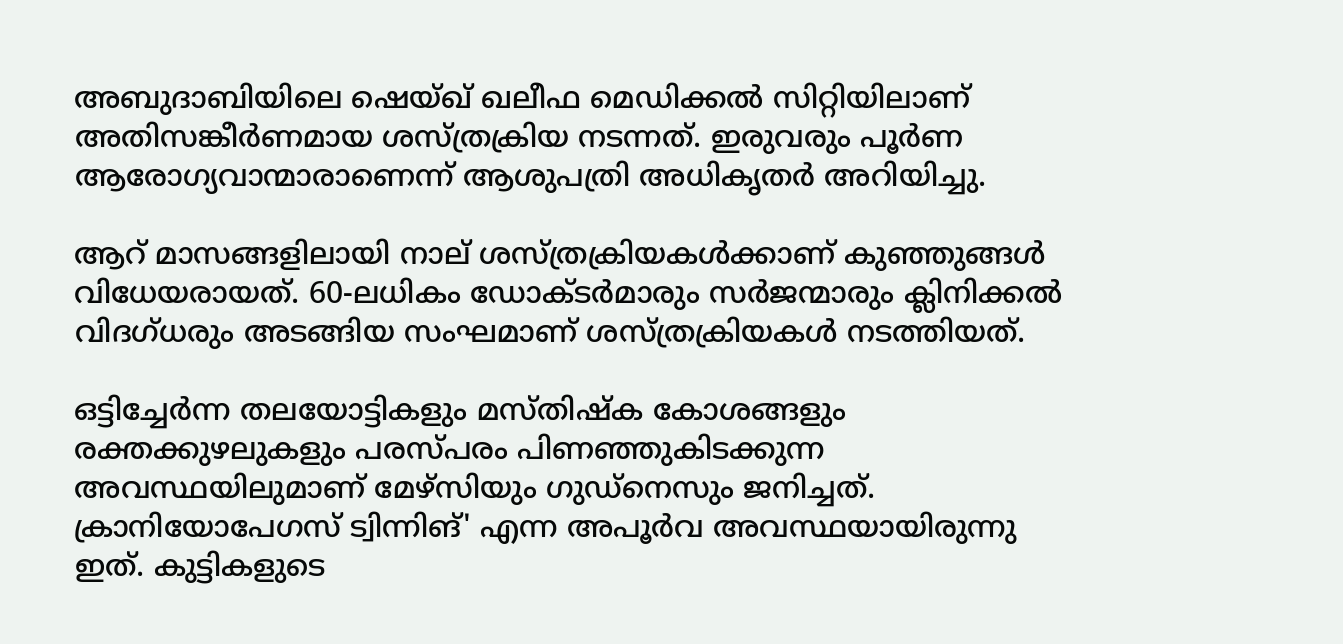അബുദാബിയിലെ ഷെയ്ഖ് ഖലീഫ മെഡിക്കല്‍ സിറ്റിയിലാണ് അതിസങ്കീര്‍ണമായ ശസ്ത്രക്രിയ നടന്നത്. ഇരുവരും പൂര്‍ണ ആരോഗ്യവാന്മാരാണെന്ന് ആശുപത്രി അധികൃതര്‍ അറിയിച്ചു.

ആറ് മാസങ്ങളിലായി നാല് ശസ്ത്രക്രിയകള്‍ക്കാണ് കുഞ്ഞുങ്ങള്‍ വിധേയരായത്. 60-ലധികം ഡോക്ടര്‍മാരും സര്‍ജന്മാരും ക്ലിനിക്കല്‍ വിദഗ്ധരും അടങ്ങിയ സംഘമാണ് ശസ്ത്രക്രിയകള്‍ നടത്തിയത്.

ഒട്ടിച്ചേര്‍ന്ന തലയോട്ടികളും മസ്തിഷ്‌ക കോശങ്ങളും രക്തക്കുഴലുകളും പരസ്പരം പിണഞ്ഞുകിടക്കുന്ന അവസ്ഥയിലുമാണ് മേഴ്‌സിയും ഗുഡ്‌നെസും ജനിച്ചത്. ക്രാനിയോപേഗസ് ട്വിന്നിങ്' എന്ന അപൂര്‍വ അവസ്ഥയായിരുന്നു ഇത്. കുട്ടികളുടെ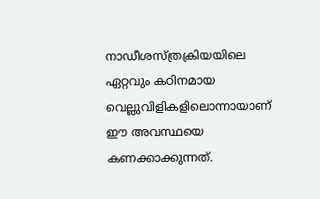നാഡീശസ്ത്രക്രിയയിലെ ഏറ്റവും കഠിനമായ വെല്ലുവിളികളിലൊന്നായാണ് ഈ അവസ്ഥയെ കണക്കാക്കുന്നത്.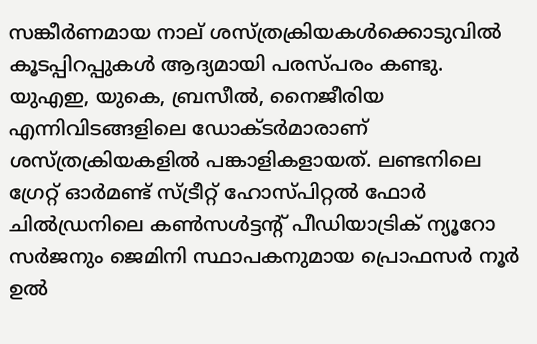സങ്കീര്‍ണമായ നാല് ശസ്ത്രക്രിയകള്‍ക്കൊടുവില്‍ കൂടപ്പിറപ്പുകള്‍ ആദ്യമായി പരസ്പരം കണ്ടു. യുഎഇ, യുകെ, ബ്രസീല്‍, നൈജീരിയ എന്നിവിടങ്ങളിലെ ഡോക്ടര്‍മാരാണ് ശസ്ത്രക്രിയകളില്‍ പങ്കാളികളായത്. ലണ്ടനിലെ ഗ്രേറ്റ് ഓര്‍മണ്ട് സ്ട്രീറ്റ് ഹോസ്പിറ്റല്‍ ഫോര്‍ ചില്‍ഡ്രനിലെ കണ്‍സള്‍ട്ടന്റ് പീഡിയാട്രിക് ന്യൂറോ സര്‍ജനും ജെമിനി സ്ഥാപകനുമായ പ്രൊഫസര്‍ നൂര്‍ ഉല്‍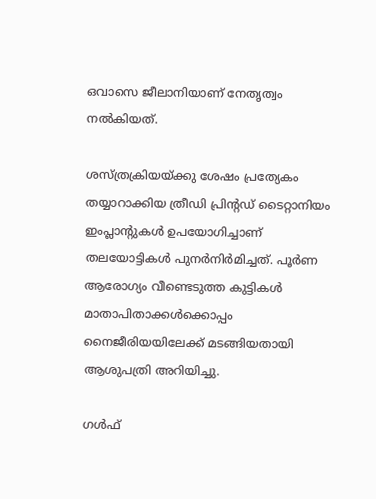ഒവാസെ ജീലാനിയാണ് നേതൃത്വം നല്‍കിയത്.

ശസ്ത്രക്രിയയ്ക്കു ശേഷം പ്രത്യേകം തയ്യാറാക്കിയ ത്രീഡി പ്രിന്റഡ് ടൈറ്റാനിയം ഇംപ്ലാന്റുകള്‍ ഉപയോഗിച്ചാണ് തലയോട്ടികള്‍ പുനര്‍നിര്‍മിച്ചത്. പൂര്‍ണ ആരോഗ്യം വീണ്ടെടുത്ത കുട്ടികള്‍ മാതാപിതാക്കള്‍ക്കൊപ്പം നൈജീരിയയിലേക്ക് മടങ്ങിയതായി ആശുപത്രി അറിയിച്ചു.

ഗള്‍ഫ്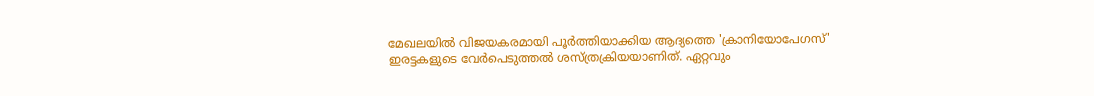മേഖലയില്‍ വിജയകരമായി പൂര്‍ത്തിയാക്കിയ ആദ്യത്തെ 'ക്രാനിയോപേഗസ്' ഇരട്ടകളുടെ വേര്‍പെടുത്തല്‍ ശസ്ത്രക്രിയയാണിത്. ഏറ്റവും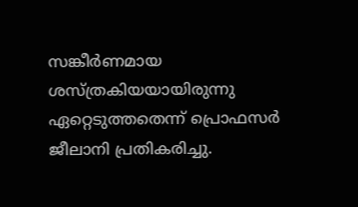സങ്കീര്‍ണമായ ശസ്ത്രകിയയായിരുന്നു ഏറ്റെടുത്തതെന്ന് പ്രൊഫസര്‍ ജീലാനി പ്രതികരിച്ചു.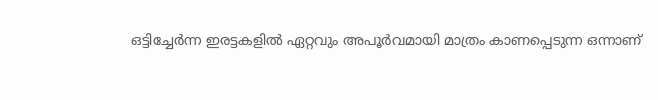ഒട്ടിച്ചേര്‍ന്ന ഇരട്ടകളില്‍ ഏറ്റവും അപൂര്‍വമായി മാത്രം കാണപ്പെടുന്ന ഒന്നാണ്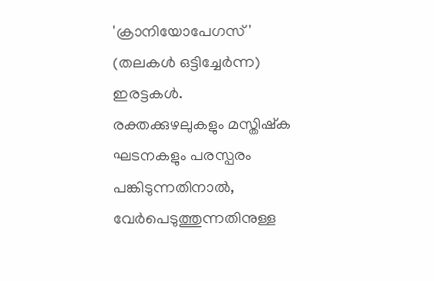'ക്രാനിയോപേഗസ്' (തലകള്‍ ഒട്ടിച്ചേര്‍ന്ന) ഇരട്ടകള്‍. രക്തക്കുഴലുകളും മസ്തിഷ്‌ക ഘടനകളും പരസ്പരം പങ്കിടുന്നതിനാല്‍, വേര്‍പെടുത്തുന്നതിനുള്ള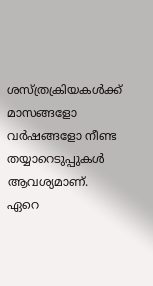ശസ്ത്രക്രിയകള്‍ക്ക് മാസങ്ങളോ വര്‍ഷങ്ങളോ നീണ്ട തയ്യാറെടുപ്പുകള്‍ ആവശ്യമാണ്. ഏറെ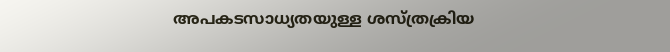അപകടസാധ്യതയുള്ള ശസ്ത്രക്രിയ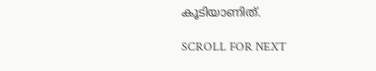കൂടിയാണിത്.

SCROLL FOR NEXT